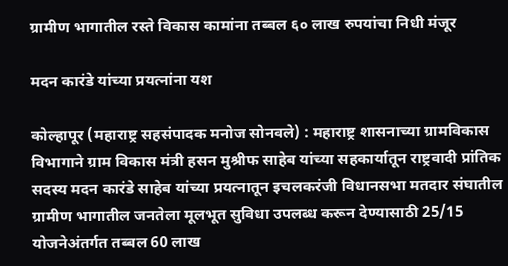ग्रामीण भागातील रस्ते विकास कामांना तब्बल ६० लाख रुपयांचा निधी मंजूर

मदन कारंडे यांच्या प्रयत्नांना यश

कोल्हापूर (महाराष्ट्र सहसंपादक मनोज सोनवले) : महाराष्ट्र शासनाच्या ग्रामविकास विभागाने ग्राम विकास मंत्री हसन मुश्रीफ साहेब यांच्या सहकार्यातून राष्ट्रवादी प्रांतिक सदस्य मदन कारंडे साहेब यांच्या प्रयत्नातून इचलकरंजी विधानसभा मतदार संघातील ग्रामीण भागातील जनतेला मूलभूत सुविधा उपलब्ध करून देण्यासाठी 25/15 योजनेअंतर्गत तब्बल 60 लाख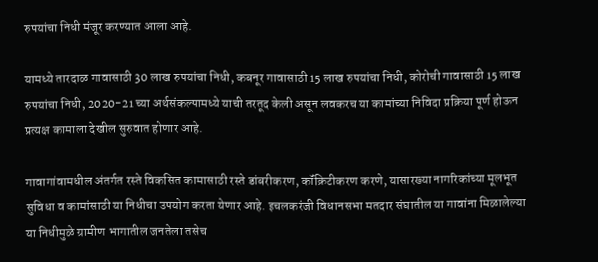रुपयांचा निधी मंजूर करण्यात आला आहे.

यामध्ये तारदाळ गावासाठी 30 लाख रुपयांचा निधी, कबनूर गावासाठी 15 लाख रुपयांचा निधी, कोरोची गावासाठी 15 लाख रुपयांचा निधी, 2020-21 च्या अर्थसंकल्पामध्ये याची तरतूद केली असून लवकरच या कामांच्या निविदा प्रक्रिया पूर्ण होऊन प्रत्यक्ष कामाला देखील सुरुवात होणार आहे.

गावागांवामधील अंतर्गत रस्ते विकसित कामासाठी रस्ते डांबरीकरण, कॉंक्रिटीकरण करणे, यासारख्या नागरिकांच्या मूलभूत सुविधा व कामांसाठी या निधीचा उपयोग करता येणार आहे. इचलकरंजी विधानसभा मतदार संघातील या गावांना मिळालेल्या या निधीमुळे ग्रामीण भागातील जनतेला तसेच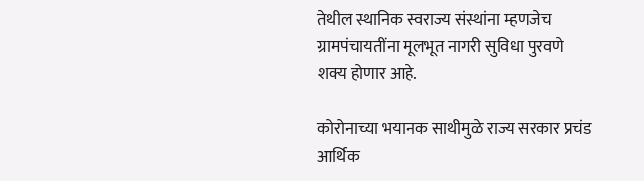तेथील स्थानिक स्वराज्य संस्थांना म्हणजेच ग्रामपंचायतींना मूलभूत नागरी सुविधा पुरवणे शक्य होणार आहे.

कोरोनाच्या भयानक साथीमुळे राज्य सरकार प्रचंड आर्थिक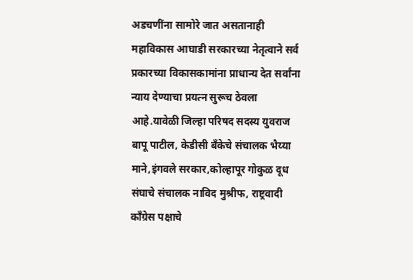अडचणींना सामोरे जात असतानाही महाविकास आघाडी सरकारच्या नेतृत्वाने सर्व प्रकारच्या विकासकामांना प्राधान्य देत सर्वांना न्याय देण्याचा प्रयत्न सुरूच ठेवला आहे.यावेळी जिल्हा परिषद सदस्य युवराज बापू पाटील, केडीसी बँकेचे संचालक भैय्या माने,इंगवले सरकार,कोल्हापूर गोकुळ दूध संघाचे संचालक नाविद मुश्रीफ, राष्ट्रवादी काँग्रेस पक्षाचे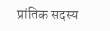प्रांतिक सदस्य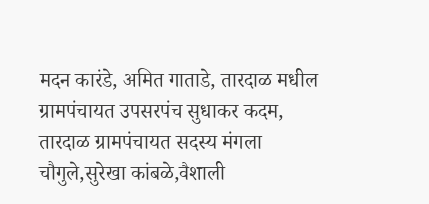मदन कारंडे, अमित गाताडे, तारदाळ मधील ग्रामपंचायत उपसरपंच सुधाकर कदम, तारदाळ ग्रामपंचायत सदस्य मंगला चौगुले,सुरेखा कांबळे,वैशाली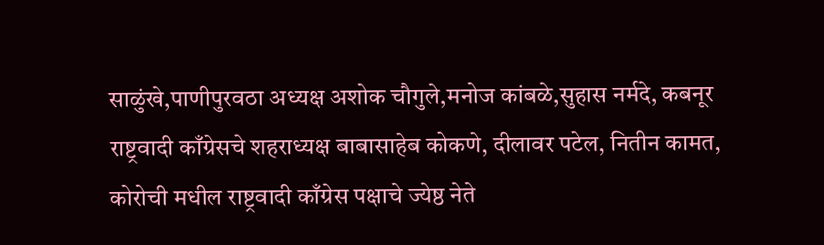साळुंखे,पाणीपुरवठा अध्यक्ष अशोक चौगुले,मनोज कांबळे,सुहास नर्मदे, कबनूर राष्ट्रवादी काँग्रेसचे शहराध्यक्ष बाबासाहेब कोकणे, दीलावर पटेल, नितीन कामत, कोरोची मधील राष्ट्रवादी काँग्रेस पक्षाचे ज्येष्ठ नेते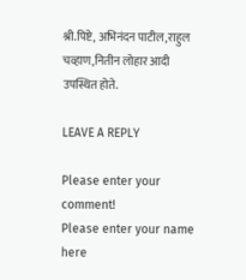श्री.पिष्टे, अभिनंदन पाटील,राहुल चव्हाण,नितीन लोहार आदी उपस्थित होते.

LEAVE A REPLY

Please enter your comment!
Please enter your name here